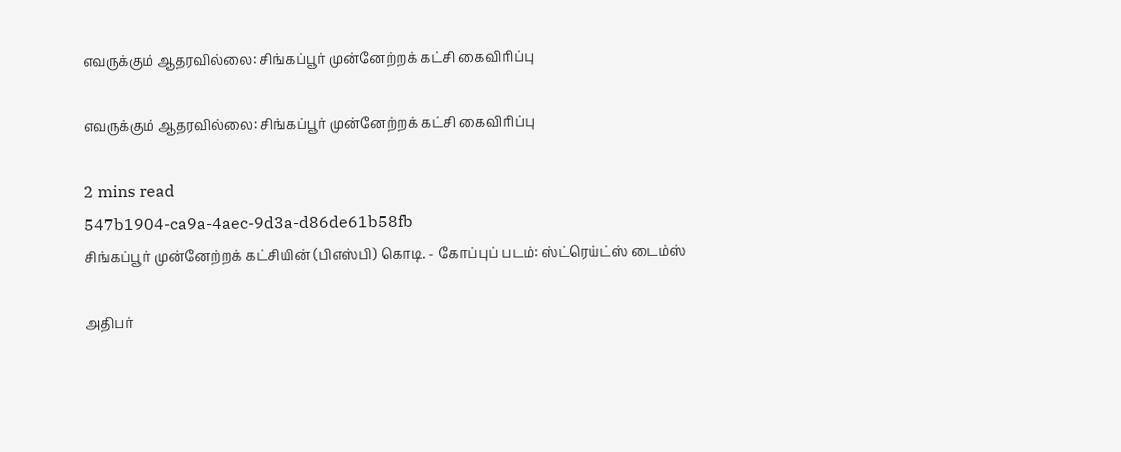எவருக்கும் ஆதரவில்லை: சிங்கப்பூர் முன்னேற்றக் கட்சி கைவிரிப்பு

எவருக்கும் ஆதரவில்லை: சிங்கப்பூர் முன்னேற்றக் கட்சி கைவிரிப்பு

2 mins read
547b1904-ca9a-4aec-9d3a-d86de61b58fb
சிங்கப்பூர் முன்னேற்றக் கட்சியின் (பிஎஸ்பி) கொடி. - கோப்புப் படம்: ஸ்ட்ரெய்ட்ஸ் டைம்ஸ்

அதிபர்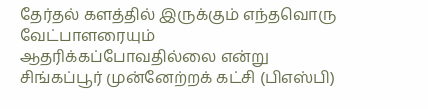தேர்தல் களத்தில் இருக்கும் எந்தவொரு வேட்பாளரையும் ஆதரிக்கப்போவதில்லை என்று சிங்கப்பூர் முன்னேற்றக் கட்சி (பிஎஸ்பி)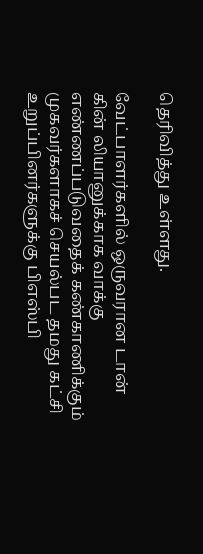தெரிவித்து உள்ளது.

வேட்பாளர்களில் ஒருவரான டான் கின் லியானுக்காக வாக்கு எண்ணப்படுவதைக் கண்காணிக்கும் முகவர்களாகச் செயல்பட தமது கட்சி உறுப்பினர்களுக்கு பிஎஸ்பி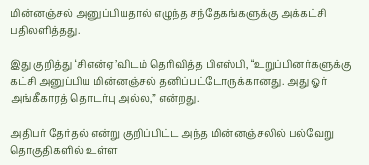மின்னஞ்சல் அனுப்பியதால் எழுந்த சந்தேகங்களுக்கு அக்கட்சி பதிலளித்தது.

இது குறித்து ‘சிஎன்ஏ’விடம் தெரிவித்த பிஎஸ்பி, “உறுப்பினர்களுக்கு கட்சி அனுப்பிய மின்னஞ்சல் தனிப்பட்டோருக்கானது. அது ஓர் அங்கீகாரத் தொடர்பு அல்ல,” என்றது.

அதிபர் தேர்தல் என்று குறிப்பிட்ட அந்த மின்னஞ்சலில் பல்வேறு தொகுதிகளில் உள்ள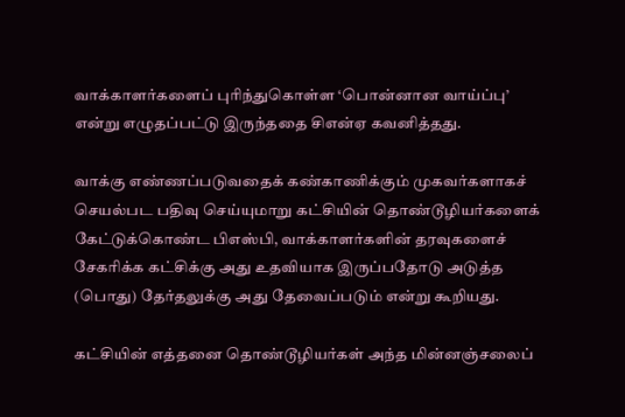வாக்காளர்களைப் புரிந்துகொள்ள ‘பொன்னான வாய்ப்பு’ என்று எழுதப்பட்டு இருந்ததை சிஎன்ஏ கவனித்தது.

வாக்கு எண்ணப்படுவதைக் கண்காணிக்கும் முகவர்களாகச் செயல்பட பதிவு செய்யுமாறு கட்சியின் தொண்டூழியர்களைக் கேட்டுக்கொண்ட பிஎஸ்பி, வாக்காளர்களின் தரவுகளைச் சேகரிக்க கட்சிக்கு அது உதவியாக இருப்பதோடு அடுத்த (பொது) தேர்தலுக்கு அது தேவைப்படும் என்று கூறியது.

கட்சியின் எத்தனை தொண்டூழியர்கள் அந்த மின்னஞ்சலைப்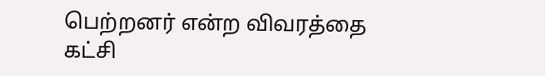பெற்றனர் என்ற விவரத்தை கட்சி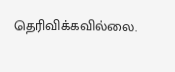தெரிவிக்கவில்லை.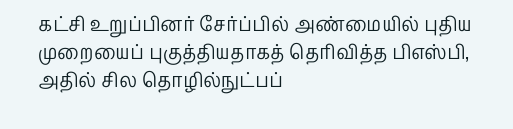கட்சி உறுப்பினர் சேர்ப்பில் அண்மையில் புதிய முறையைப் புகுத்தியதாகத் தெரிவித்த பிஎஸ்பி, அதில் சில தொழில்நுட்பப்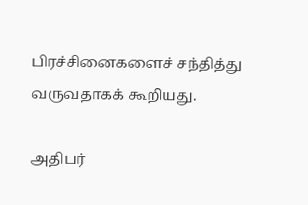பிரச்சினைகளைச் சந்தித்து வருவதாகக் கூறியது.

அதிபர்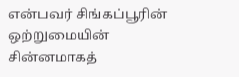என்பவர் சிங்கப்பூரின் ஒற்றுமையின் சின்னமாகத்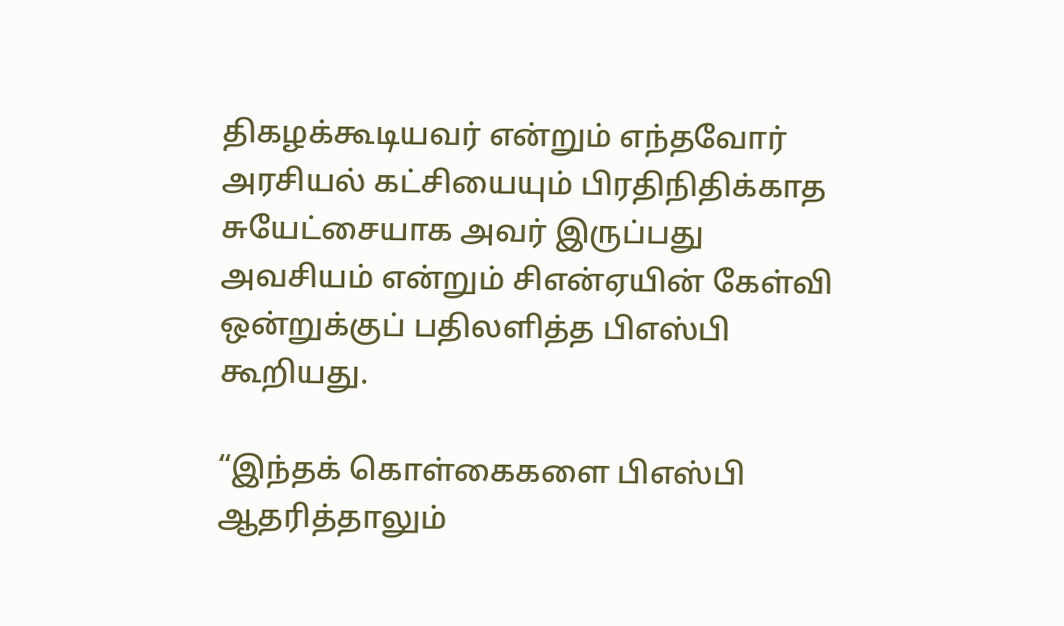திகழக்கூடியவர் என்றும் எந்தவோர் அரசியல் கட்சியையும் பிரதிநிதிக்காத சுயேட்சையாக அவர் இருப்பது அவசியம் என்றும் சிஎன்ஏயின் கேள்வி ஒன்றுக்குப் பதிலளித்த பிஎஸ்பி கூறியது.

“இந்தக் கொள்கைகளை பிஎஸ்பி ஆதரித்தாலும்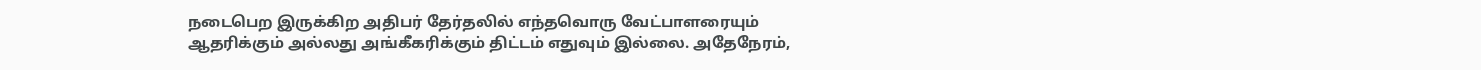நடைபெற இருக்கிற அதிபர் தேர்தலில் எந்தவொரு வேட்பாளரையும் ஆதரிக்கும் அல்லது அங்கீகரிக்கும் திட்டம் எதுவும் இல்லை. அதேநேரம்,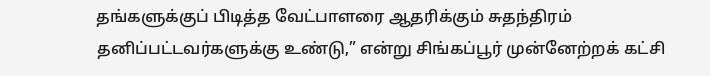தங்களுக்குப் பிடித்த வேட்பாளரை ஆதரிக்கும் சுதந்திரம் தனிப்பட்டவர்களுக்கு உண்டு,” என்று சிங்கப்பூர் முன்னேற்றக் கட்சி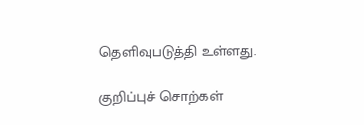தெளிவுபடுத்தி உள்ளது.

குறிப்புச் சொற்கள்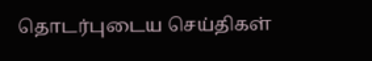தொடர்புடைய செய்திகள்